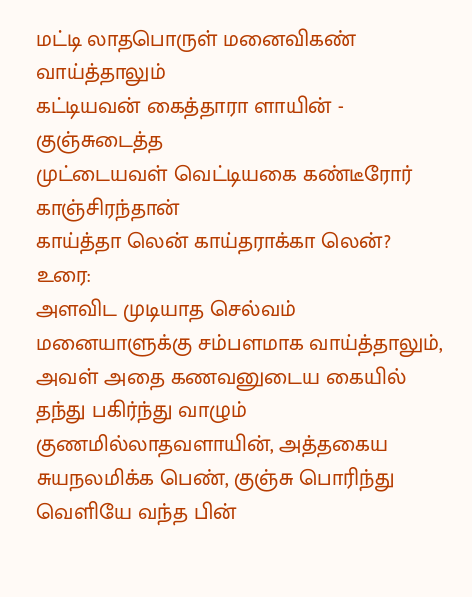மட்டி லாதபொருள் மனைவிகண் வாய்த்தாலும்
கட்டியவன் கைத்தாரா ளாயின் - குஞ்சுடைத்த
முட்டையவள் வெட்டியகை கண்டீரோர் காஞ்சிரந்தான்
காய்த்தா லென் காய்தராக்கா லென்?
உரை:
அளவிட முடியாத செல்வம் மனையாளுக்கு சம்பளமாக வாய்த்தாலும், அவள் அதை கணவனுடைய கையில் தந்து பகிர்ந்து வாழும் குணமில்லாதவளாயின், அத்தகைய சுயநலமிக்க பெண், குஞ்சு பொரிந்து வெளியே வந்த பின்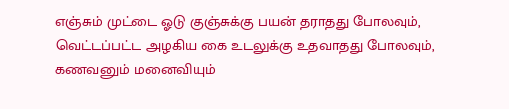எஞ்சும் முட்டை ஓடு குஞ்சுக்கு பயன் தராதது போலவும், வெட்டப்பட்ட அழகிய கை உடலுக்கு உதவாதது போலவும், கணவனும் மனைவியும்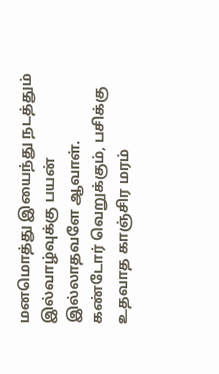மனமொத்து இயைந்து நடத்தும் இல்வாழ்வுக்கு பயன் இல்லாதவளே ஆவாள்.
கண்டோர் வெறுக்கும், பசிக்கு உதவாத காஞ்சிர மரம்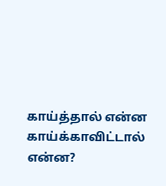காய்த்தால் என்ன காய்க்காவிட்டால் என்ன?